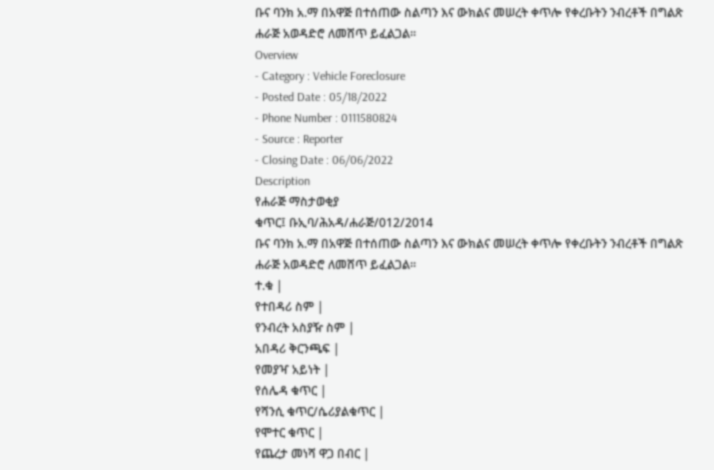ቡና ባንክ አ.ማ በአዋጅ በተሰጠው ስልጣን እና ውክልና መሠረት ቀጥሎ የቀረቡትን ንብረቶች በግልጽ ሐራጅ አወዳድሮ ለመሸጥ ይፈልጋል፡፡
Overview
- Category : Vehicle Foreclosure
- Posted Date : 05/18/2022
- Phone Number : 0111580824
- Source : Reporter
- Closing Date : 06/06/2022
Description
የሐራጅ ማስታወቂያ
ቁጥር፤ ቡኢባ/ሕአዳ/ሐራጅ/012/2014
ቡና ባንክ አ.ማ በአዋጅ በተሰጠው ስልጣን እና ውክልና መሠረት ቀጥሎ የቀረቡትን ንብረቶች በግልጽ ሐራጅ አወዳድሮ ለመሸጥ ይፈልጋል፡፡
ተ.ቁ |
የተበዳሪ ስም |
የንብረት አስያዥ ስም |
አበዳሪ ቅርንጫፍ |
የመያዣ አይነት |
የሰሌዳ ቁጥር |
የሻንሲ ቁጥር/ሴሪያልቁጥር |
የሞተር ቁጥር |
የጨረታ መነሻ ዋጋ በብር |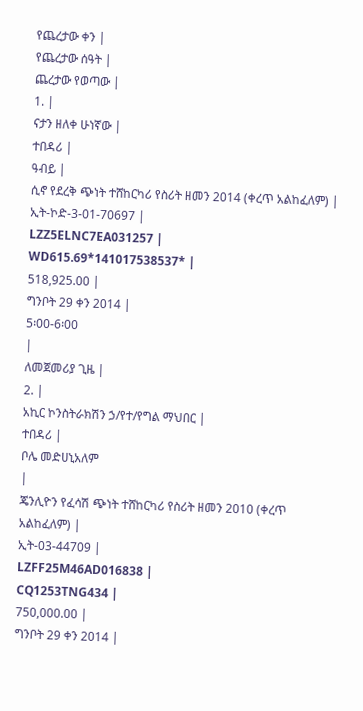የጨረታው ቀን |
የጨረታው ሰዓት |
ጨረታው የወጣው |
1. |
ናታን ዘለቀ ሁነኛው |
ተበዳሪ |
ዓብይ |
ሲኖ የደረቅ ጭነት ተሸከርካሪ የስሪት ዘመን 2014 (ቀረጥ አልከፈለም) |
ኢት-ኮድ-3-01-70697 |
LZZ5ELNC7EA031257 |
WD615.69*141017538537* |
518,925.00 |
ግንቦት 29 ቀን 2014 |
5፡00-6፡00
|
ለመጀመሪያ ጊዜ |
2. |
አኪር ኮንስትራክሽን ኃ/የተ/የግል ማህበር |
ተበዳሪ |
ቦሌ መድሀኒአለም
|
ጄንሊዮን የፈሳሽ ጭነት ተሸከርካሪ የስሪት ዘመን 2010 (ቀረጥ አልከፈለም) |
ኢት-03-44709 |
LZFF25M46AD016838 |
CQ1253TNG434 |
750,000.00 |
ግንቦት 29 ቀን 2014 |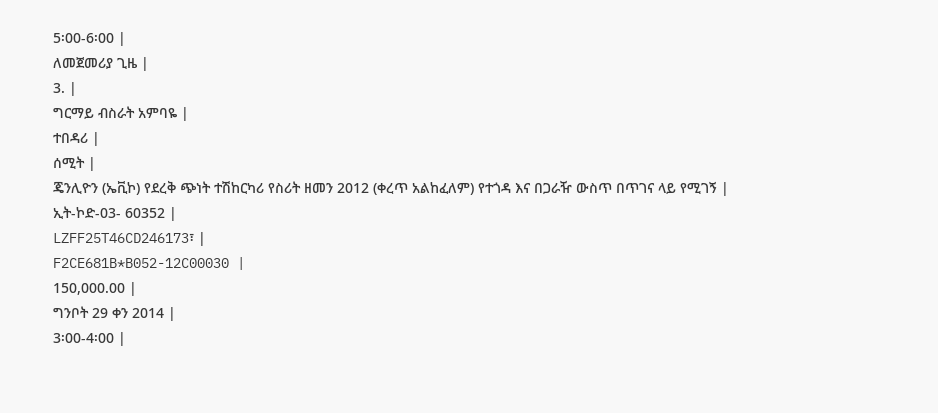5፡00-6፡00 |
ለመጀመሪያ ጊዜ |
3. |
ግርማይ ብስራት አምባዬ |
ተበዳሪ |
ሰሚት |
ጄንሊዮን (ኤቪኮ) የደረቅ ጭነት ተሽከርካሪ የስሪት ዘመን 2012 (ቀረጥ አልከፈለም) የተጎዳ እና በጋራዥ ውስጥ በጥገና ላይ የሚገኝ |
ኢት-ኮድ-03- 60352 |
LZFF25T46CD246173፣ |
F2CE681B*B052-12C00030 |
150,000.00 |
ግንቦት 29 ቀን 2014 |
3፡00-4፡00 |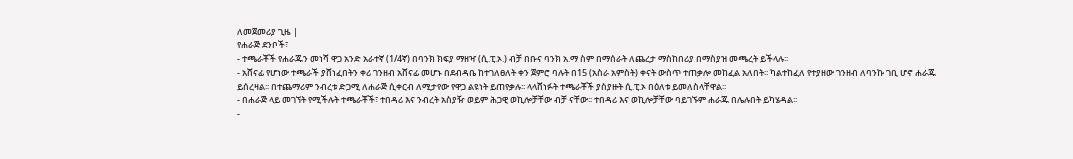ለመጀመሪያ ጊዜ |
የሐራጅ ደንቦች፣
- ተጫራቾች የሐራጁን መነሻ ዋጋ አንድ አራተኛ (1/4ኛ) በባንክ ክፍያ ማዘዣ (ሲ.ፒ.ኦ.) ብቻ በቡና ባንክ አ.ማ ስም በማሰራት ለጨረታ ማስከበሪያ በማስያዝ መጫረት ይችላሉ፡፡
- አሸናፊ የሆነው ተጫራች ያሸነፈበትን ቀሪ ገንዘብ አሸናፊ መሆኑ በደብዳቤ ከተገለፀለት ቀን ጀምሮ ባሉት በ15 (አስራ አምስት) ቀናት ውስጥ ተጠቃሎ መከፈል አለበት፡፡ ካልተከፈለ የተያዘው ገንዘብ ለባንኩ ገቢ ሆኖ ሐራጁ ይሰረዛል፡፡ በተጨማሪም ንብረቱ ድጋሚ ለሐራጅ ሲቀርብ ለሚታየው የዋጋ ልዩነት ይጠየቃሉ፡፡ ላላሸነፉት ተጫራቾች ያስያዙት ሲ.ፒ.ኦ በዕለቱ ይመለስላቸዋል፡፡
- በሐራጅ ላይ መገኘት የሚችሉት ተጫራቾች፣ ተበዳሪ እና ንብረት አስያዥ ወይም ሕጋዊ ወኪሎቻቸው ብቻ ናቸው፡፡ ተበዳሪ እና ወኪሎቻቸው ባይገኙም ሐራጁ በሌሉበት ይካሄዳል፡፡
-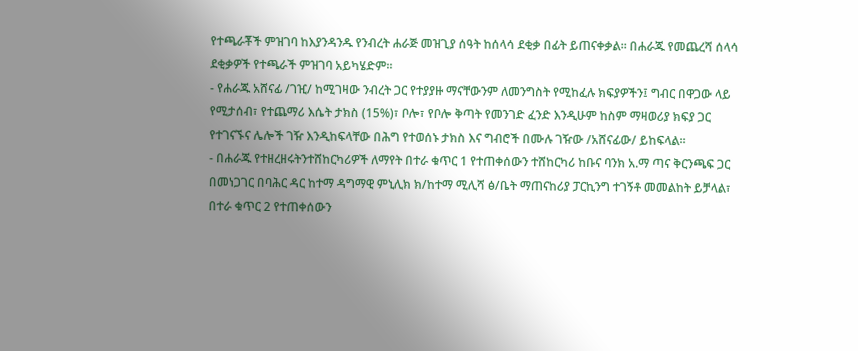የተጫራቾች ምዝገባ ከእያንዳንዱ የንብረት ሐራጅ መዝጊያ ሰዓት ከሰላሳ ደቂቃ በፊት ይጠናቀቃል፡፡ በሐራጁ የመጨረሻ ሰላሳ ደቂቃዎች የተጫራች ምዝገባ አይካሄድም፡፡
- የሐራጁ አሸናፊ /ገዢ/ ከሚገዛው ንብረት ጋር የተያያዙ ማናቸውንም ለመንግስት የሚከፈሉ ክፍያዎችን፤ ግብር በዋጋው ላይ የሚታሰብ፣ የተጨማሪ እሴት ታክስ (15%)፣ ቦሎ፣ የቦሎ ቅጣት የመንገድ ፈንድ እንዲሁም ከስም ማዛወሪያ ክፍያ ጋር የተገናኙና ሌሎች ገዥ እንዲከፍላቸው በሕግ የተወሰኑ ታክስ እና ግብሮች በሙሉ ገዥው /አሸናፊው/ ይከፍላል፡፡
- በሐራጁ የተዘረዘሩትንተሸከርካሪዎች ለማየት በተራ ቁጥር 1 የተጠቀሰውን ተሸከርካሪ ከቡና ባንክ አ.ማ ጣና ቅርንጫፍ ጋር በመነጋገር በባሕር ዳር ከተማ ዳግማዊ ምኒሊክ ክ/ከተማ ሚሊሻ ፅ/ቤት ማጠናከሪያ ፓርኪንግ ተገኝቶ መመልከት ይቻላል፣ በተራ ቁጥር 2 የተጠቀሰውን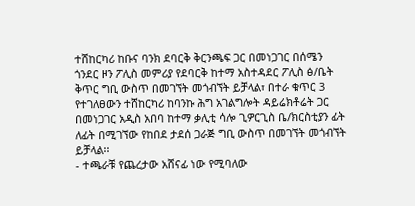ተሸከርካሪ ከቡና ባንክ ደባርቅ ቅርንጫፍ ጋር በመነጋገር በሰሜን ጎንደር ዞን ፖሊስ መምሪያ የደባርቅ ከተማ አስተዳደር ፖሊስ ፅ/ቤት ቅጥር ግቢ ውስጥ በመገኘት መጎብኘት ይቻላል፣ በተራ ቁጥር 3 የተገለፀውን ተሸከርካሪ ከባንኩ ሕግ አገልግሎት ዳይሬክቶሬት ጋር በመነጋገር አዲስ አበባ ከተማ ቃሊቲ ሳሎ ጊዎርጊስ ቤ/ክርስቲያን ፊት ለፊት በሚገኘው የከበደ ታደሰ ጋራጅ ግቢ ውስጥ በመገኘት መጎብኘት ይቻላል፡፡
- ተጫራቹ የጨረታው አሸናፊ ነው የሚባለው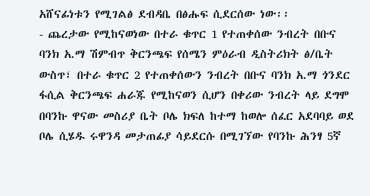አሸናፊነቱን የሚገልፅ ደብዳቤ በፅሑፍ ሲደርሰው ነው፡፡
- ጨረታው የሚከናወነው በተራ ቁጥር 1 የተጠቀሰው ንብረት በቡና ባንክ አ.ማ ሽምብጥ ቅርንጫፍ የሰሜን ምዕራብ ዲስትሪክት ፅ/ቤት ውስጥ፣ በተራ ቁጥር 2 የተጠቀሰውን ንብረት በቡና ባንክ አ.ማ ጎንደር ፋሲል ቅርንጫፍ ሐራጁ የሚከናወን ሲሆን በቀሪው ንብረት ላይ ደግሞ በባንኩ ዋናው መስሪያ ቤት ቦሌ ክፍለ ከተማ ከወሎ ሰፈር አደባባይ ወደ ቦሌ ሲሄዱ ሩዋንዳ መታጠፊያ ሳይደርሱ በሚገኘው የባንኩ ሕንፃ 5ኛ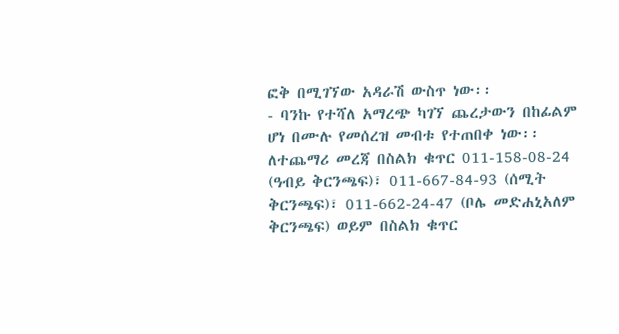ፎቅ በሚገኘው አዳራሽ ውስጥ ነው፡፡
- ባንኩ የተሻለ አማረጭ ካገኘ ጨረታውን በከፊልም ሆነ በሙሉ የመሰረዝ መብቱ የተጠበቀ ነው፡፡ለተጨማሪ መረጃ በስልክ ቁጥር 011-158-08-24 (ዓብይ ቅርንጫፍ)፣ 011-667-84-93 (ሰሚት ቅርንጫፍ)፣ 011-662-24-47 (ቦሌ መድሐኒአለም ቅርንጫፍ) ወይም በስልክ ቁጥር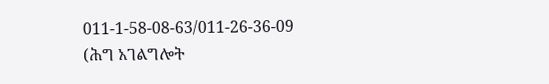011-1-58-08-63/011-26-36-09 (ሕግ አገልግሎት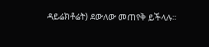ዳይሬክቶሬት) ደውለው መጠየቅ ይችላሉ፡፡